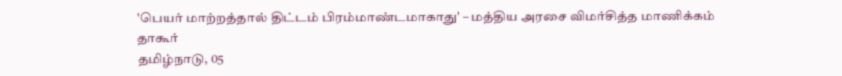'பெயர் மாற்றத்தால் திட்டம் பிரம்மாண்டமாகாது' – மத்திய அரசை விமர்சித்த மாணிக்கம் தாகூர்
தமிழ்நாடு, 05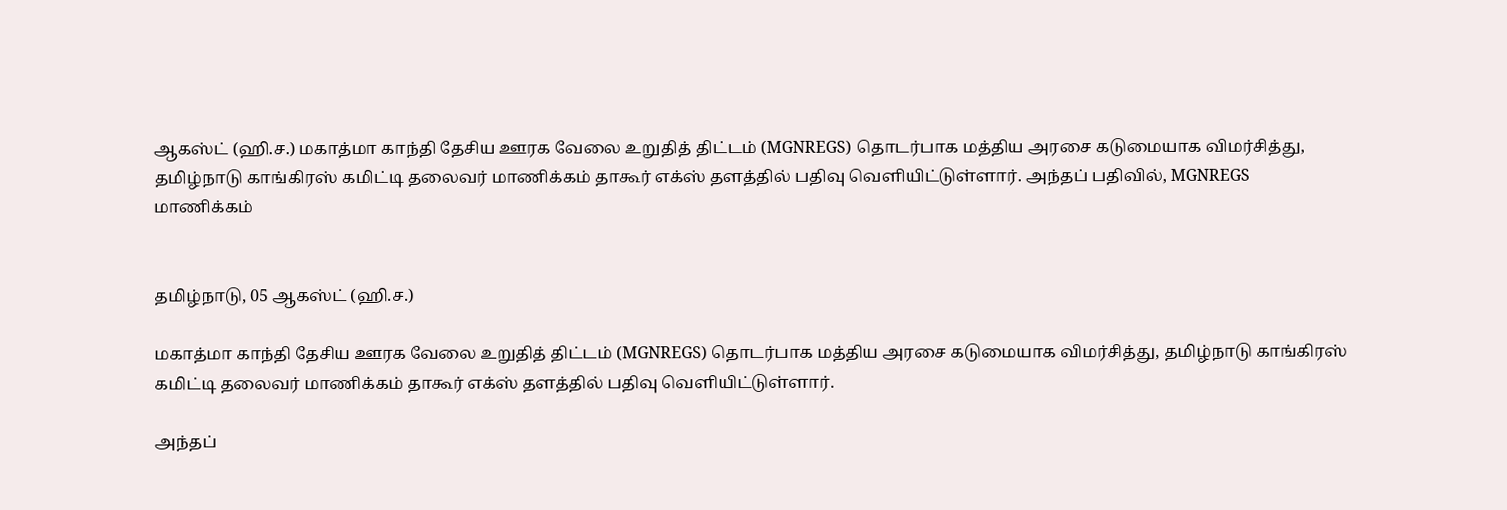ஆகஸ்ட் (ஹி.ச.) மகாத்மா காந்தி தேசிய ஊரக வேலை உறுதித் திட்டம் (MGNREGS) தொடர்பாக மத்திய அரசை கடுமையாக விமர்சித்து, தமிழ்நாடு காங்கிரஸ் கமிட்டி தலைவர் மாணிக்கம் தாகூர் எக்ஸ் தளத்தில் பதிவு வெளியிட்டுள்ளார். அந்தப் பதிவில், MGNREGS
மாணிக்கம்


தமிழ்நாடு, 05 ஆகஸ்ட் (ஹி.ச.)

மகாத்மா காந்தி தேசிய ஊரக வேலை உறுதித் திட்டம் (MGNREGS) தொடர்பாக மத்திய அரசை கடுமையாக விமர்சித்து, தமிழ்நாடு காங்கிரஸ் கமிட்டி தலைவர் மாணிக்கம் தாகூர் எக்ஸ் தளத்தில் பதிவு வெளியிட்டுள்ளார்.

அந்தப்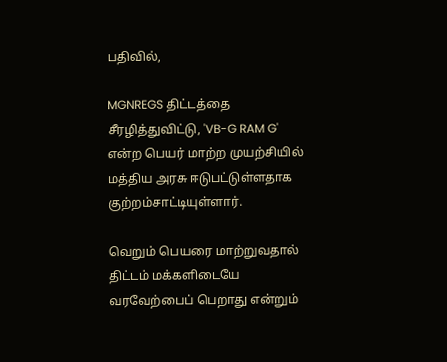பதிவில்,

MGNREGS திட்டத்தை சீரழித்துவிட்டு, 'VB-G RAM G' என்ற பெயர் மாற்ற முயற்சியில் மத்திய அரசு ஈடுபட்டுள்ளதாக குற்றம்சாட்டியுள்ளார்.

வெறும் பெயரை மாற்றுவதால் திட்டம் மக்களிடையே வரவேற்பைப் பெறாது என்றும்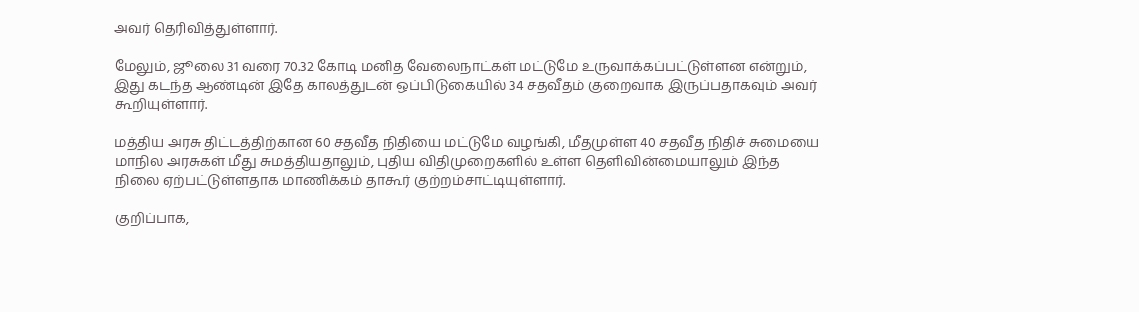அவர் தெரிவித்துள்ளார்.

மேலும், ஜூலை 31 வரை 70.32 கோடி மனித வேலைநாட்கள் மட்டுமே உருவாக்கப்பட்டுள்ளன என்றும், இது கடந்த ஆண்டின் இதே காலத்துடன் ஒப்பிடுகையில் 34 சதவீதம் குறைவாக இருப்பதாகவும் அவர் கூறியுள்ளார்.

மத்திய அரசு திட்டத்திற்கான 60 சதவீத நிதியை மட்டுமே வழங்கி, மீதமுள்ள 40 சதவீத நிதிச் சுமையை மாநில அரசுகள் மீது சுமத்தியதாலும், புதிய விதிமுறைகளில் உள்ள தெளிவின்மையாலும் இந்த நிலை ஏற்பட்டுள்ளதாக மாணிக்கம் தாகூர் குற்றம்சாட்டியுள்ளார்.

குறிப்பாக,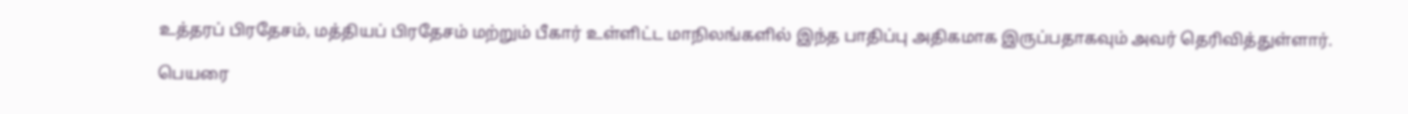உத்தரப் பிரதேசம், மத்தியப் பிரதேசம் மற்றும் பீகார் உள்ளிட்ட மாநிலங்களில் இந்த பாதிப்பு அதிகமாக இருப்பதாகவும் அவர் தெரிவித்துள்ளார்.

பெயரை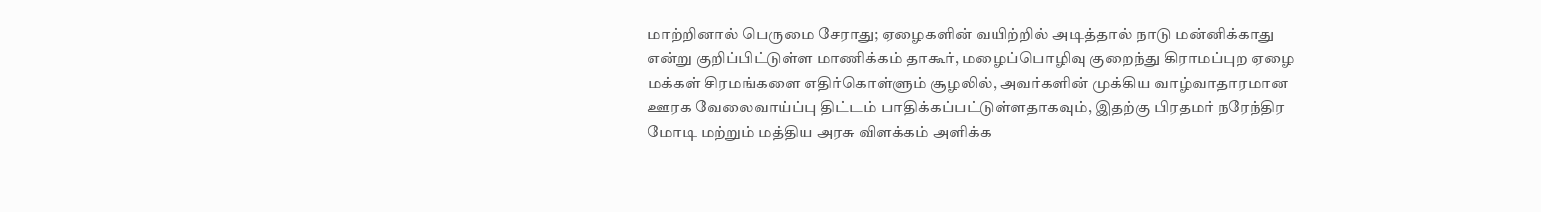மாற்றினால் பெருமை சேராது; ஏழைகளின் வயிற்றில் அடித்தால் நாடு மன்னிக்காது என்று குறிப்பிட்டுள்ள மாணிக்கம் தாகூர், மழைப்பொழிவு குறைந்து கிராமப்புற ஏழை மக்கள் சிரமங்களை எதிர்கொள்ளும் சூழலில், அவர்களின் முக்கிய வாழ்வாதாரமான ஊரக வேலைவாய்ப்பு திட்டம் பாதிக்கப்பட்டுள்ளதாகவும், இதற்கு பிரதமர் நரேந்திர மோடி மற்றும் மத்திய அரசு விளக்கம் அளிக்க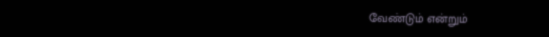வேண்டும் என்றும்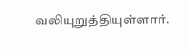வலியுறுத்தியுள்ளார்.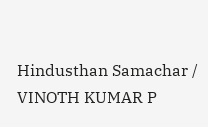Hindusthan Samachar / VINOTH KUMAR P